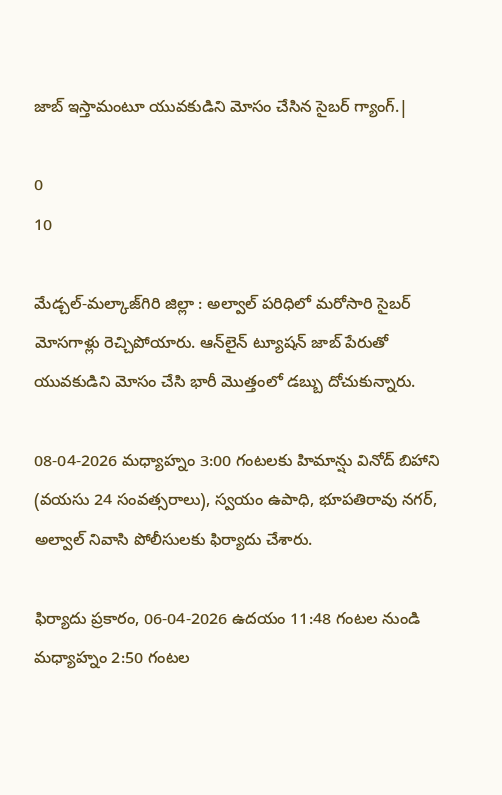జాబ్ ఇస్తామంటూ యువకుడిని మోసం చేసిన సైబర్ గ్యాంగ్.|

0
10

మేడ్చల్-మల్కాజ్‌గిరి జిల్లా : అల్వాల్ పరిధిలో మరోసారి సైబర్ మోసగాళ్లు రెచ్చిపోయారు. ఆన్‌లైన్ ట్యూషన్ జాబ్ పేరుతో యువకుడిని మోసం చేసి భారీ మొత్తంలో డబ్బు దోచుకున్నారు.

08-04-2026 మధ్యాహ్నం 3:00 గంటలకు హిమాన్షు వినోద్ బిహాని (వయసు 24 సంవత్సరాలు), స్వయం ఉపాధి, భూపతిరావు నగర్, అల్వాల్ నివాసి పోలీసులకు ఫిర్యాదు చేశారు.

ఫిర్యాదు ప్రకారం, 06-04-2026 ఉదయం 11:48 గంటల నుండి మధ్యాహ్నం 2:50 గంటల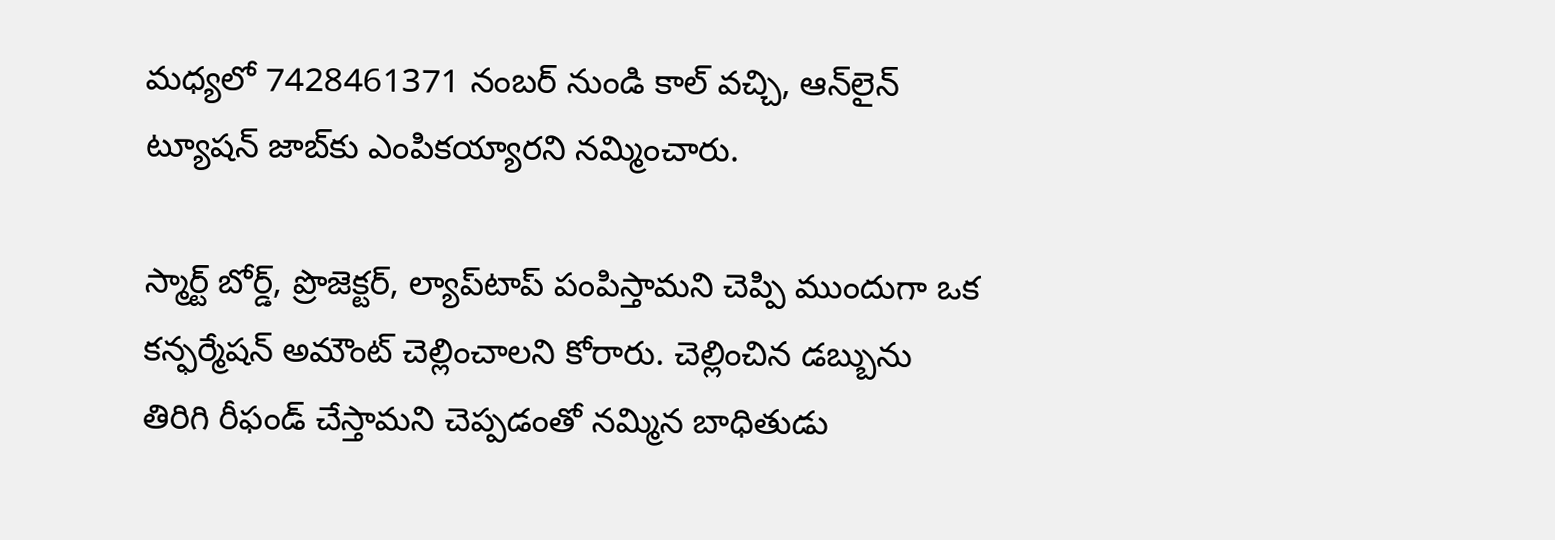మధ్యలో 7428461371 నంబర్ నుండి కాల్ వచ్చి, ఆన్‌లైన్ ట్యూషన్ జాబ్‌కు ఎంపికయ్యారని నమ్మించారు.

స్మార్ట్ బోర్డ్, ప్రొజెక్టర్, ల్యాప్‌టాప్ పంపిస్తామని చెప్పి ముందుగా ఒక కన్ఫర్మేషన్ అమౌంట్ చెల్లించాలని కోరారు. చెల్లించిన డబ్బును తిరిగి రీఫండ్ చేస్తామని చెప్పడంతో నమ్మిన బాధితుడు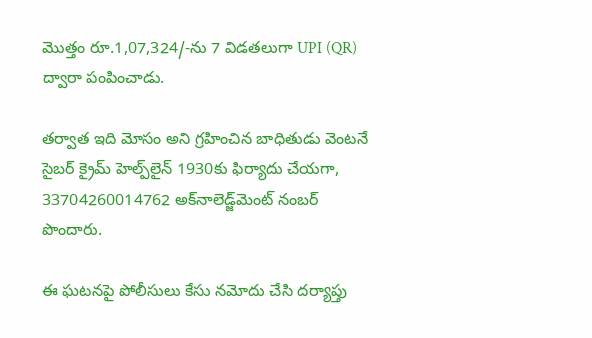మొత్తం రూ.1,07,324/-ను 7 విడతలుగా UPI (QR) ద్వారా పంపించాడు.

తర్వాత ఇది మోసం అని గ్రహించిన బాధితుడు వెంటనే సైబర్ క్రైమ్ హెల్ప్‌లైన్ 1930కు ఫిర్యాదు చేయగా, 33704260014762 అక్‌నాలెడ్జ్‌మెంట్ నంబర్ పొందారు.

ఈ ఘటనపై పోలీసులు కేసు నమోదు చేసి దర్యాప్తు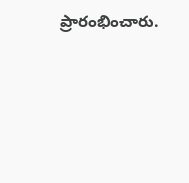ప్రారంభించారు.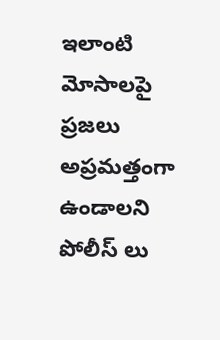ఇలాంటి మోసాలపై ప్రజలు అప్రమత్తంగా ఉండాలని పోలీస్ లు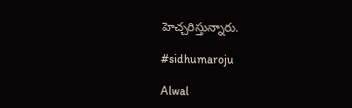హెచ్చరిస్తున్నారు.

#sidhumaroju

Alwal